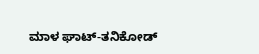ಮಾಳ ಘಾಟ್‌-ತನಿಕೋಡ್‌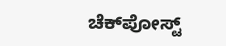ಚೆಕ್‌ಪೋಸ್ಟ್‌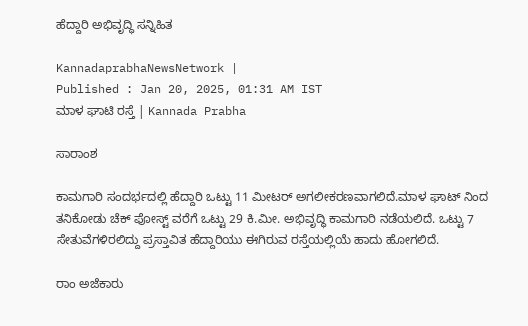ಹೆದ್ದಾರಿ ಅಭಿವೃದ್ಧಿ ಸನ್ನಿಹಿತ

KannadaprabhaNewsNetwork |
Published : Jan 20, 2025, 01:31 AM IST
ಮಾಳ ಘಾಟಿ ರಸ್ತೆ | Kannada Prabha

ಸಾರಾಂಶ

ಕಾಮಗಾರಿ ಸಂದರ್ಭದಲ್ಲಿ ಹೆದ್ದಾರಿ ಒಟ್ಟು 11 ಮೀಟರ್ ಅಗಲೀಕರಣವಾಗಲಿದೆ.ಮಾಳ ಘಾಟ್ ನಿಂದ ತನಿಕೋಡು ಚೆಕ್ ಪೋಸ್ಟ್ ವರೆಗೆ ಒಟ್ಟು 29 ಕಿ.ಮೀ. ಅಭಿವೃದ್ಧಿ ಕಾಮಗಾರಿ ನಡೆಯಲಿದೆ. ಒಟ್ಟು 7 ಸೇತುವೆಗಳಿರಲಿದ್ದು ಪ್ರಸ್ತಾವಿತ ಹೆದ್ದಾರಿಯು ಈಗಿರುವ ರಸ್ತೆಯಲ್ಲಿಯೆ ಹಾದು ಹೋಗಲಿದೆ.

ರಾಂ ಅಜೆಕಾರು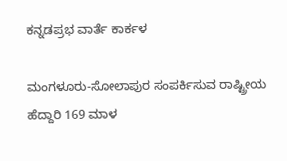ಕನ್ನಡಪ್ರಭ ವಾರ್ತೆ ಕಾರ್ಕಳ

ಮಂಗಳೂರು-ಸೋಲಾಪುರ ಸಂಪರ್ಕಿಸುವ ರಾಷ್ಟ್ರೀಯ ಹೆದ್ದಾರಿ 169 ಮಾಳ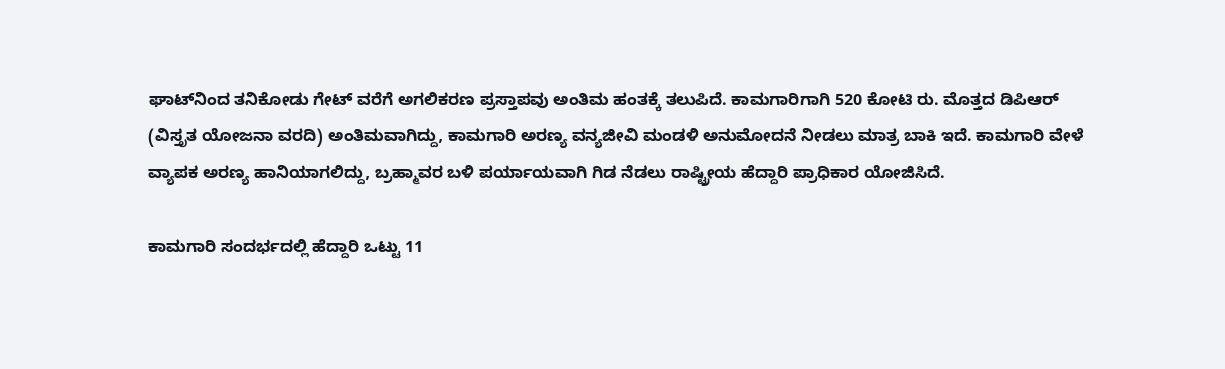ಘಾಟ್‌ನಿಂದ ತನಿಕೋಡು ಗೇಟ್ ವರೆಗೆ ಅಗಲಿಕರಣ ಪ್ರಸ್ತಾಪವು ಅಂತಿಮ ಹಂತಕ್ಕೆ ತಲುಪಿದೆ. ಕಾಮಗಾರಿಗಾಗಿ 520 ಕೋಟಿ ರು. ಮೊತ್ತದ ಡಿಪಿಆರ್‌ (ವಿಸ್ತೃತ ಯೋಜನಾ ವರದಿ) ಅಂತಿಮವಾಗಿದ್ದು, ಕಾಮಗಾರಿ ಅರಣ್ಯ ವನ್ಯಜೀವಿ ಮಂಡಳಿ ಅನುಮೋದನೆ ನೀಡಲು ಮಾತ್ರ ಬಾಕಿ ಇದೆ. ಕಾಮಗಾರಿ ವೇಳೆ ವ್ಯಾಪಕ ಅರಣ್ಯ ಹಾನಿಯಾಗಲಿದ್ದು, ಬ್ರಹ್ಮಾವರ ಬಳಿ ಪರ್ಯಾಯವಾಗಿ ಗಿಡ ನೆಡಲು ರಾಷ್ಟ್ರೀಯ ಹೆದ್ದಾರಿ ಪ್ರಾಧಿಕಾರ ಯೋಜಿಸಿದೆ.

ಕಾಮಗಾರಿ ಸಂದರ್ಭದಲ್ಲಿ ಹೆದ್ದಾರಿ ಒಟ್ಟು 11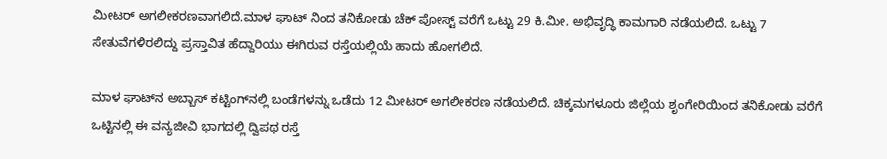ಮೀಟರ್ ಅಗಲೀಕರಣವಾಗಲಿದೆ.ಮಾಳ ಘಾಟ್ ನಿಂದ ತನಿಕೋಡು ಚೆಕ್ ಪೋಸ್ಟ್ ವರೆಗೆ ಒಟ್ಟು 29 ಕಿ.ಮೀ. ಅಭಿವೃದ್ಧಿ ಕಾಮಗಾರಿ ನಡೆಯಲಿದೆ. ಒಟ್ಟು 7 ಸೇತುವೆಗಳಿರಲಿದ್ದು ಪ್ರಸ್ತಾವಿತ ಹೆದ್ದಾರಿಯು ಈಗಿರುವ ರಸ್ತೆಯಲ್ಲಿಯೆ ಹಾದು ಹೋಗಲಿದೆ.

ಮಾಳ ಘಾಟ್‌ನ ಅಬ್ಬಾಸ್ ಕಟ್ಟಿಂಗ್‌ನಲ್ಲಿ ಬಂಡೆಗಳನ್ನು ಒಡೆದು 12 ಮೀಟರ್ ಅಗಲೀಕರಣ ನಡೆಯಲಿದೆ. ಚಿಕ್ಕಮಗಳೂರು ಜಿಲ್ಲೆಯ ಶೃಂಗೇರಿಯಿಂದ ತನಿಕೋಡು ವರೆಗೆ ಒಟ್ಟಿನಲ್ಲಿ ಈ ವನ್ಯಜೀವಿ ಭಾಗದಲ್ಲಿ ದ್ವಿಪಥ ರಸ್ತೆ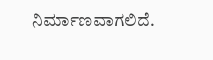ನಿರ್ಮಾಣವಾಗಲಿದೆ.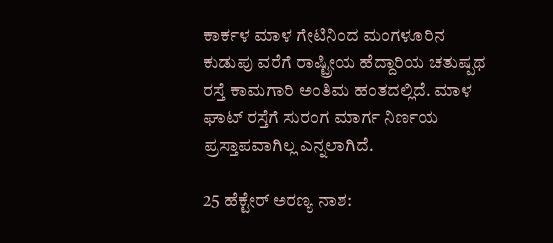ಕಾರ್ಕಳ ಮಾಳ ಗೇಟಿನಿಂದ ಮಂಗಳೂರಿನ ಕುಡುಪು ವರೆಗೆ ರಾಷ್ಟ್ರೀಯ ಹೆದ್ದಾರಿಯ ಚತುಷ್ಪಥ ರಸ್ತೆ ಕಾಮಗಾರಿ ಅಂತಿಮ ಹಂತದಲ್ಲಿದೆ. ಮಾಳ ಘಾಟ್ ರಸ್ತೆಗೆ ಸುರಂಗ ಮಾರ್ಗ ನಿರ್ಣಯ ಪ್ರಸ್ತಾಪವಾಗಿಲ್ಲ ಎನ್ನಲಾಗಿದೆ.

25 ಹೆಕ್ಟೇರ್ ಅರಣ್ಯ ನಾಶ: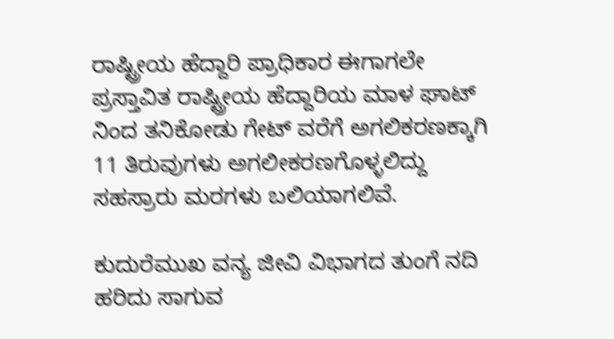ರಾಷ್ಟ್ರೀಯ ಹೆದ್ದಾರಿ ಪ್ರಾಧಿಕಾರ ಈಗಾಗಲೇ ಪ್ರಸ್ತಾವಿತ ರಾಷ್ಟ್ರೀಯ ಹೆದ್ದಾರಿಯ ಮಾಳ ಘಾಟ್ ನಿಂದ ತನಿಕೋಡು ಗೇಟ್ ವರೆಗೆ ಅಗಲಿಕರಣಕ್ಕಾಗಿ 11 ತಿರುವುಗಳು ಅಗಲೀಕರಣಗೊಳ್ಳಲಿದ್ದು ಸಹಸ್ರಾರು ಮರಗಳು ಬಲಿಯಾಗಲಿವೆ.

ಕುದುರೆಮುಖ ವನ್ಯ ಜೀವಿ ವಿಭಾಗದ ತುಂಗೆ ನದಿ ಹರಿದು ಸಾಗುವ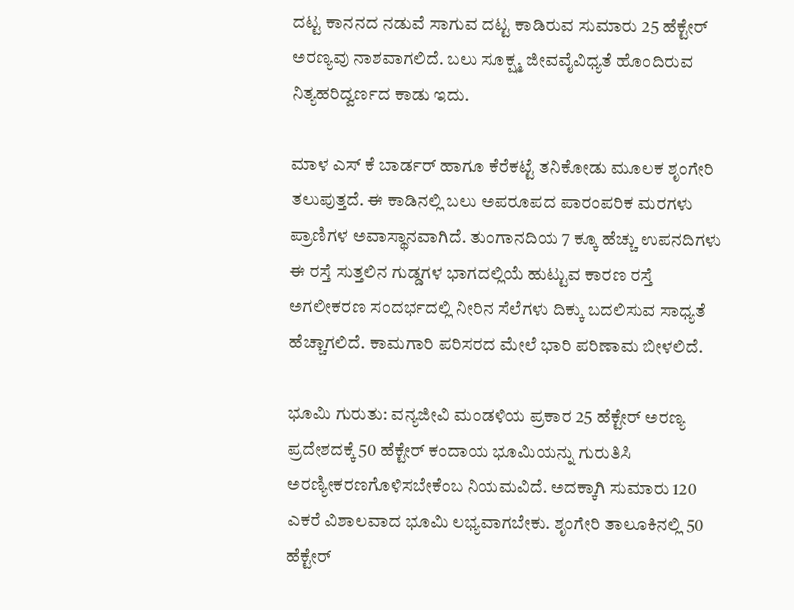ದಟ್ಟ ಕಾನನದ ನಡುವೆ ಸಾಗುವ ದಟ್ಟ ಕಾಡಿರುವ ಸುಮಾರು 25 ಹೆಕ್ಟೇರ್ ಅರಣ್ಯವು ನಾಶವಾಗಲಿದೆ. ಬಲು ಸೂಕ್ಷ್ಮ ಜೀವವೈವಿಧ್ಯತೆ ಹೊಂದಿರುವ ನಿತ್ಯಹರಿದ್ವರ್ಣದ ಕಾಡು ಇದು.

ಮಾಳ ಎಸ್ ಕೆ ಬಾರ್ಡರ್ ಹಾಗೂ ಕೆರೆಕಟ್ಟೆ ತನಿಕೋಡು ಮೂಲಕ ಶೃಂಗೇರಿ ತಲುಪುತ್ತದೆ. ಈ ಕಾಡಿನಲ್ಲಿ ಬಲು ಅಪರೂಪದ ಪಾರಂಪರಿಕ ಮರಗಳು ಪ್ರಾಣಿಗಳ ಅವಾಸ್ಥಾನವಾಗಿದೆ. ತುಂಗಾನದಿಯ 7 ಕ್ಕೂ ಹೆಚ್ಚು ಉಪನದಿಗಳು ಈ ರಸ್ತೆ ಸುತ್ತಲಿನ ಗುಡ್ಡಗಳ ಭಾಗದಲ್ಲಿಯೆ ಹುಟ್ಟುವ ಕಾರಣ ರಸ್ತೆ ಅಗಲೀಕರಣ ಸಂದರ್ಭದಲ್ಲಿ ನೀರಿನ ಸೆಲೆಗಳು ದಿಕ್ಕು ಬದಲಿಸುವ ಸಾಧ್ಯತೆ ಹೆಚ್ಚಾಗಲಿದೆ. ಕಾಮಗಾರಿ ಪರಿಸರದ ಮೇಲೆ ಭಾರಿ ಪರಿಣಾಮ ಬೀಳಲಿದೆ.

ಭೂಮಿ ಗುರುತು: ವನ್ಯಜೀವಿ ಮಂಡಳಿಯ ಪ್ರಕಾರ 25 ಹೆಕ್ಟೇರ್ ಅರಣ್ಯ ಪ್ರದೇಶದಕ್ಕೆ 50 ಹೆಕ್ಟೇರ್ ಕಂದಾಯ ಭೂಮಿಯನ್ನು ಗುರುತಿಸಿ ಅರಣ್ಯೀಕರಣಗೊಳಿಸಬೇಕೆಂಬ ನಿಯಮವಿದೆ. ಅದಕ್ಕಾಗಿ ಸುಮಾರು 120 ಎಕರೆ ವಿಶಾಲವಾದ ಭೂಮಿ ಲಭ್ಯವಾಗಬೇಕು. ಶೃಂಗೇರಿ ತಾಲೂಕಿನಲ್ಲಿ 50 ಹೆಕ್ಟೇರ್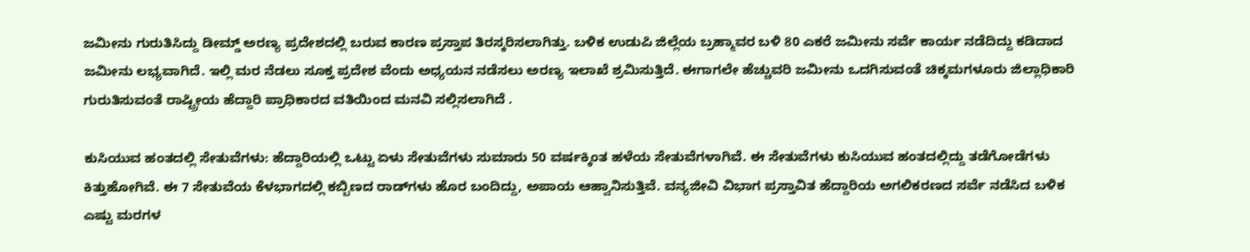ಜಮೀನು ಗುರುತಿಸಿದ್ದು ಡೀಮ್ಡ್ ಅರಣ್ಯ ಪ್ರದೇಶದಲ್ಲಿ ಬರುವ ಕಾರಣ ಪ್ರಸ್ತಾಪ ತಿರಸ್ಕರಿಸಲಾಗಿತ್ತು. ಬಳಿಕ ಉಡುಪಿ ಜಿಲ್ಲೆಯ ಬ್ರಹ್ಮಾವರ ಬಳಿ 80 ಎಕರೆ ಜಮೀನು ಸರ್ವೆ ಕಾರ್ಯ ನಡೆದಿದ್ದು ಕಡಿದಾದ ಜಮೀನು ಲಭ್ಯವಾಗಿದೆ. ಇಲ್ಲಿ ಮರ ನೆಡಲು ಸೂಕ್ತ ಪ್ರದೇಶ ವೆಂದು ಅಧ್ಯಯನ ನಡೆಸಲು ಅರಣ್ಯ ಇಲಾಖೆ ಶ್ರಮಿಸುತ್ತಿದೆ. ಈಗಾಗಲೇ ಹೆಚ್ಚುವರಿ ಜಮೀನು ಒದಗಿಸುವಂತೆ ಚಿಕ್ಕಮಗಳೂರು ಜಿಲ್ಲಾಧಿಕಾರಿ ಗುರುತಿಸುವಂತೆ ರಾಷ್ಟ್ರೀಯ ಹೆದ್ದಾರಿ ಪ್ರಾಧಿಕಾರದ ವತಿಯಿಂದ ಮನವಿ ಸಲ್ಲಿಸಲಾಗಿದೆ .

ಕುಸಿಯುವ ಹಂತದಲ್ಲಿ ಸೇತುವೆಗಳು: ಹೆದ್ದಾರಿಯಲ್ಲಿ ಒಟ್ಟು ಏಳು ಸೇತುವೆಗಳು ಸುಮಾರು 50 ವರ್ಷಕ್ಕಿಂತ ಹಳೆಯ ಸೇತುವೆಗಳಾಗಿವೆ. ಈ ಸೇತುವೆಗಳು ಕುಸಿಯುವ ಹಂತದಲ್ಲಿದ್ದು ತಡೆಗೋಡೆಗಳು ಕಿತ್ತುಹೋಗಿವೆ. ಈ 7 ಸೇತುವೆಯ ಕೆಳಭಾಗದಲ್ಲಿ ಕಬ್ಬಿಣದ ರಾಡ್‌ಗಳು ಹೊರ ಬಂದಿದ್ದು, ಅಪಾಯ ಆಹ್ವಾನಿಸುತ್ತಿವೆ. ವನ್ಯಜೀವಿ ವಿಭಾಗ ಪ್ರಸ್ತಾವಿತ ಹೆದ್ದಾರಿಯ ಅಗಲಿಕರಣದ ಸರ್ವೆ ನಡೆಸಿದ ಬಳಿಕ ಎಷ್ಟು ಮರಗಳ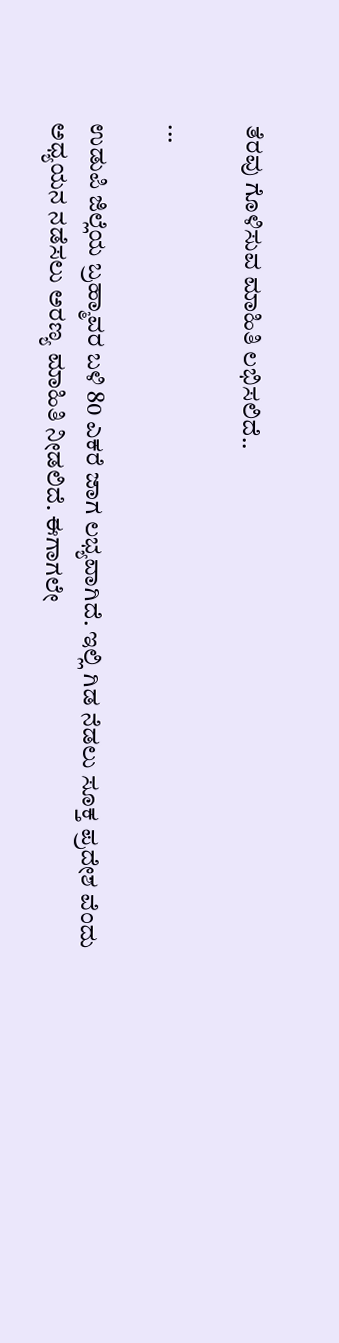ತೆರವು ಗೊಳಿಸುವ ಮಾಹಿತಿ ಲಭಿಸಲಿದೆ..

...

ಉಡುಪಿ ಜಿಲ್ಲೆಯ ಬ್ರಹ್ಮಾವರ ಬಳಿ 80 ಎಕರೆ ಜಾಗ ಲಭ್ಯವಾಗಿದೆ. ಇಲ್ಲಿ ಗಿಡ ನೆಡಲು ಸೂಕ್ತ ಪ್ರದೇಶ ವೆಂದು ಅಧ್ಯಯನ ನಡೆಸಲು ಅರಣ್ಯ ಮಾಹಿತಿ ನೀಡಲಿದೆ. ಈಗಾಗಲೇ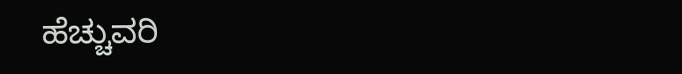ಹೆಚ್ಚುವರಿ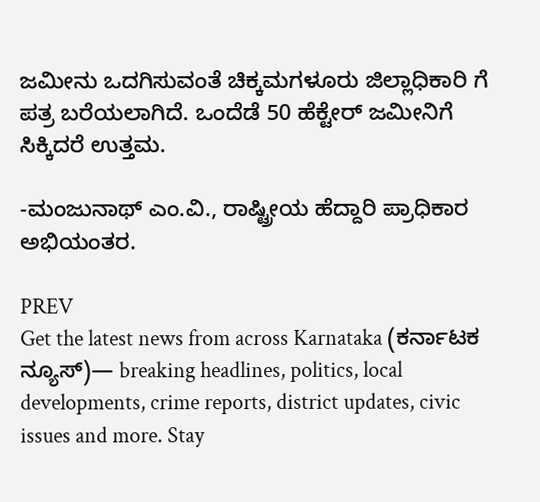ಜಮೀನು ಒದಗಿಸುವಂತೆ ಚಿಕ್ಕಮಗಳೂರು ಜಿಲ್ಲಾಧಿಕಾರಿ ಗೆ ಪತ್ರ ಬರೆಯಲಾಗಿದೆ. ಒಂದೆಡೆ 50 ಹೆಕ್ಟೇರ್ ಜಮೀನಿಗೆ ಸಿಕ್ಕಿದರೆ ಉತ್ತಮ.

-ಮಂಜುನಾಥ್ ಎಂ.ವಿ., ರಾಷ್ಟ್ರೀಯ ಹೆದ್ದಾರಿ ಪ್ರಾಧಿಕಾರ ಅಭಿಯಂತರ.

PREV
Get the latest news from across Karnataka (ಕರ್ನಾಟಕ ನ್ಯೂಸ್)— breaking headlines, politics, local developments, crime reports, district updates, civic issues and more. Stay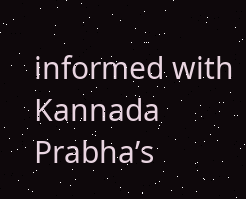informed with Kannada Prabha’s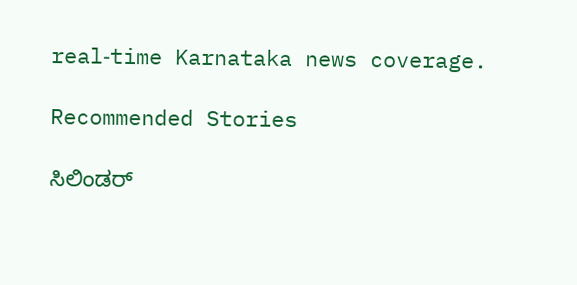real‑time Karnataka news coverage.

Recommended Stories

ಸಿಲಿಂಡರ್‌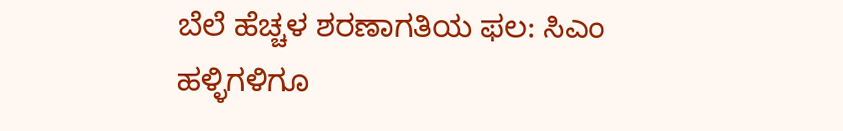ಬೆಲೆ ಹೆಚ್ಚಳ ಶರಣಾಗತಿಯ ಫಲ: ಸಿಎಂ
ಹಳ್ಳಿಗಳಿಗೂ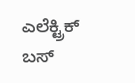ಎಲೆಕ್ಟ್ರಿಕ್‌ ಬಸ್‌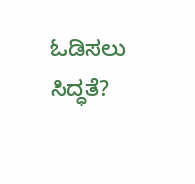ಓಡಿಸಲು ಸಿದ್ಧತೆ?